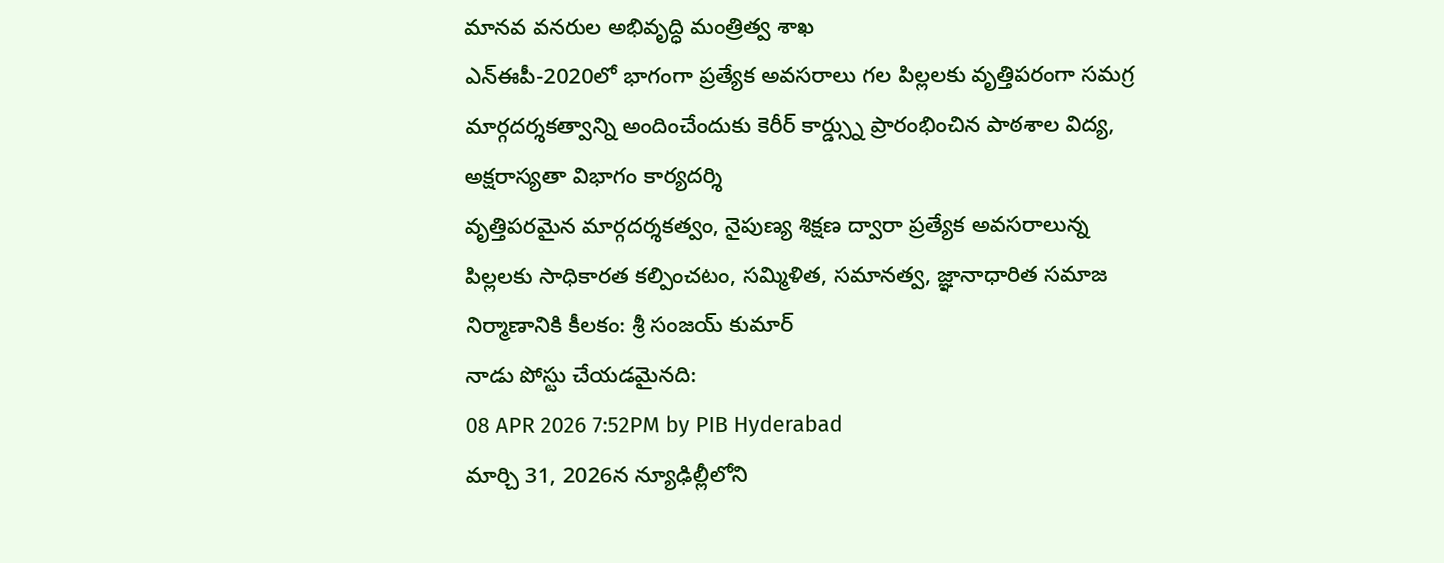మానవ వనరుల అభివృద్ధి మంత్రిత్వ శాఖ
ఎన్ఈపీ-2020లో భాగంగా ప్రత్యేక అవసరాలు గల పిల్లలకు వృత్తిపరంగా సమగ్ర మార్గదర్శకత్వాన్ని అందించేందుకు కెరీర్ కార్డ్స్ను ప్రారంభించిన పాఠశాల విద్య, అక్షరాస్యతా విభాగం కార్యదర్శి
వృత్తిపరమైన మార్గదర్శకత్వం, నైపుణ్య శిక్షణ ద్వారా ప్రత్యేక అవసరాలున్న పిల్లలకు సాధికారత కల్పించటం, సమ్మిళిత, సమానత్వ, జ్ఞానాధారిత సమాజ నిర్మాణానికి కీలకం: శ్రీ సంజయ్ కుమార్
నాడు పోస్టు చేయడమైనది:
08 APR 2026 7:52PM by PIB Hyderabad
మార్చి 31, 2026న న్యూఢిల్లీలోని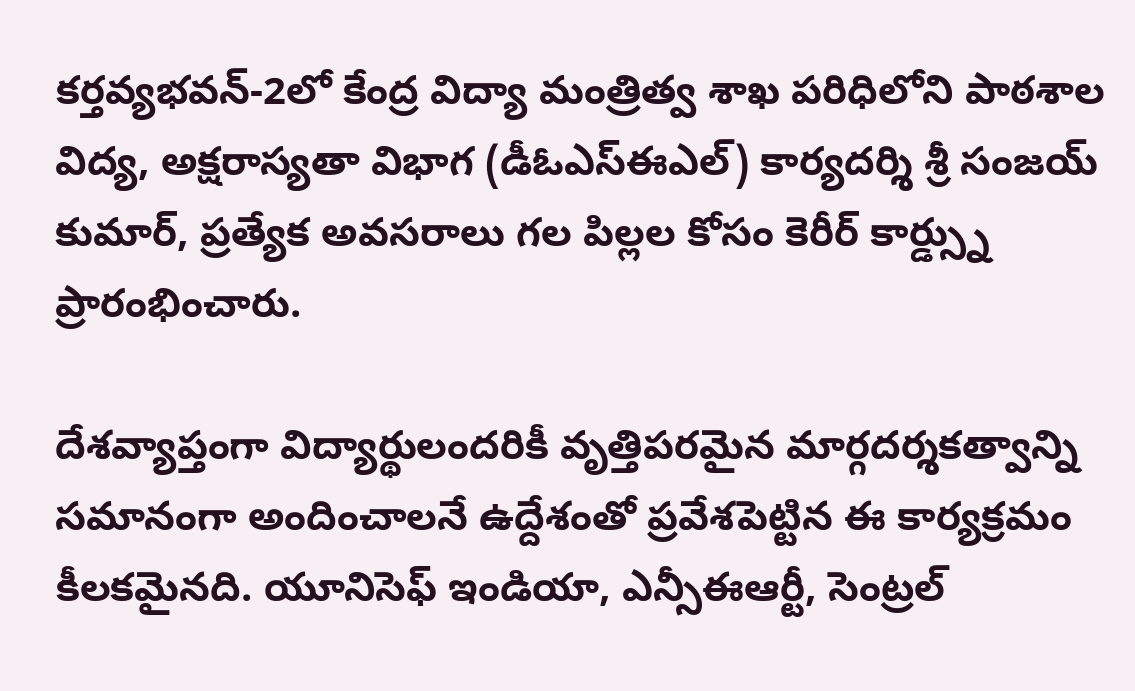కర్తవ్యభవన్-2లో కేంద్ర విద్యా మంత్రిత్వ శాఖ పరిధిలోని పాఠశాల విద్య, అక్షరాస్యతా విభాగ (డీఓఎస్ఈఎల్) కార్యదర్శి శ్రీ సంజయ్ కుమార్, ప్రత్యేక అవసరాలు గల పిల్లల కోసం కెరీర్ కార్డ్స్ను ప్రారంభించారు.

దేశవ్యాప్తంగా విద్యార్థులందరికీ వృత్తిపరమైన మార్గదర్శకత్వాన్ని సమానంగా అందించాలనే ఉద్దేశంతో ప్రవేశపెట్టిన ఈ కార్యక్రమం కీలకమైనది. యూనిసెఫ్ ఇండియా, ఎన్సీఈఆర్టీ, సెంట్రల్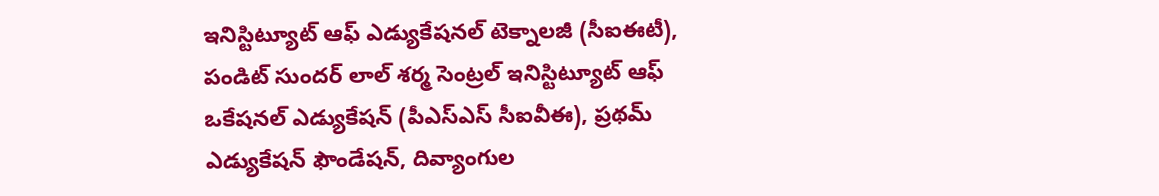ఇనిస్టిట్యూట్ ఆఫ్ ఎడ్యుకేషనల్ టెక్నాలజీ (సీఐఈటీ), పండిట్ సుందర్ లాల్ శర్మ సెంట్రల్ ఇనిస్టిట్యూట్ ఆఫ్ ఒకేషనల్ ఎడ్యుకేషన్ (పీఎస్ఎస్ సీఐవీఈ), ప్రథమ్ ఎడ్యుకేషన్ ఫౌండేషన్, దివ్యాంగుల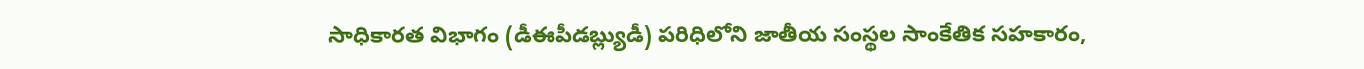సాధికారత విభాగం (డీఈపీడబ్ల్యుడీ) పరిధిలోని జాతీయ సంస్థల సాంకేతిక సహకారం,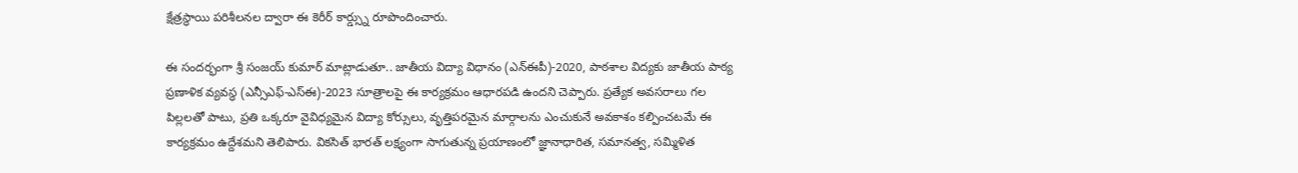క్షేత్రస్థాయి పరిశీలనల ద్వారా ఈ కెరీర్ కార్డ్స్ను రూపొందించారు.

ఈ సందర్భంగా శ్రీ సంజయ్ కుమార్ మాట్లాడుతూ.. జాతీయ విద్యా విధానం (ఎన్ఈపీ)-2020, పాఠశాల విద్యకు జాతీయ పాఠ్య ప్రణాళిక వ్యవస్థ (ఎన్సీఎఫ్-ఎస్ఈ)-2023 సూత్రాలపై ఈ కార్యక్రమం ఆధారపడి ఉందని చెప్పారు. ప్రత్యేక అవసరాలు గల పిల్లలతో పాటు, ప్రతి ఒక్కరూ వైవిధ్యమైన విద్యా కోర్సులు, వృత్తిపరమైన మార్గాలను ఎంచుకునే అవకాశం కల్పించటమే ఈ కార్యక్రమం ఉద్దేశమని తెలిపారు. వికసిత్ భారత్ లక్ష్యంగా సాగుతున్న ప్రయాణంలో జ్ఞానాధారిత, సమానత్వ, సమ్మిళిత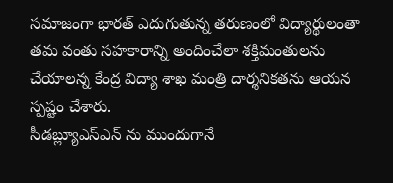సమాజంగా భారత్ ఎదుగుతున్న తరుణంలో విద్యార్థులంతా తమ వంతు సహకారాన్ని అందించేలా శక్తిమంతులను చేయాలన్న కేంద్ర విద్యా శాఖ మంత్రి దార్శనికతను ఆయన స్పష్టం చేశారు.
సీడబ్ల్యూఎస్ఎన్ ను ముందుగానే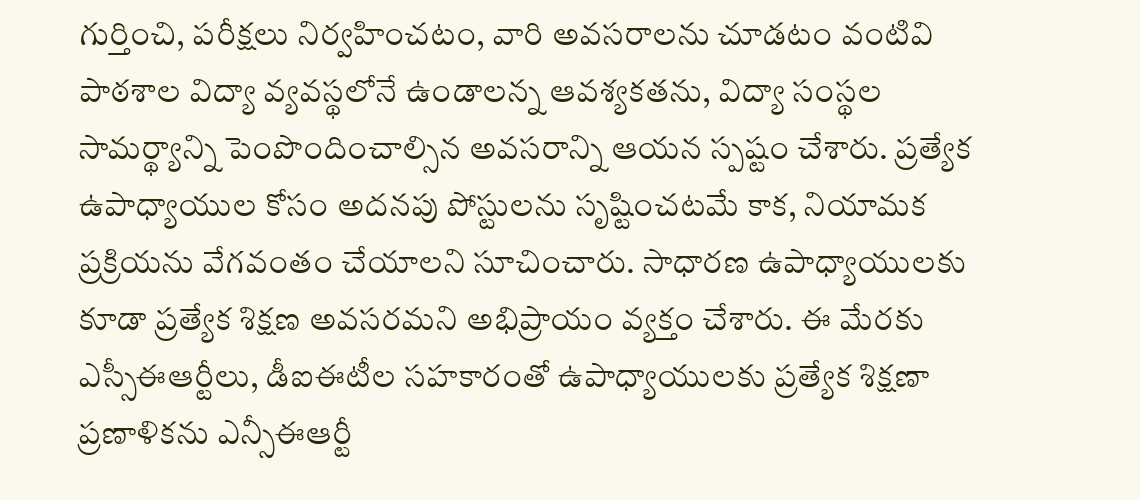గుర్తించి, పరీక్షలు నిర్వహించటం, వారి అవసరాలను చూడటం వంటివి పాఠశాల విద్యా వ్యవస్థలోనే ఉండాలన్న ఆవశ్యకతను, విద్యా సంస్థల సామర్థ్యాన్ని పెంపొందించాల్సిన అవసరాన్ని ఆయన స్పష్టం చేశారు. ప్రత్యేక ఉపాధ్యాయుల కోసం అదనపు పోస్టులను సృష్టించటమే కాక, నియామక ప్రక్రియను వేగవంతం చేయాలని సూచించారు. సాధారణ ఉపాధ్యాయులకు కూడా ప్రత్యేక శిక్షణ అవసరమని అభిప్రాయం వ్యక్తం చేశారు. ఈ మేరకు ఎస్సీఈఆర్టీలు, డీఐఈటీల సహకారంతో ఉపాధ్యాయులకు ప్రత్యేక శిక్షణా ప్రణాళికను ఎన్సీఈఆర్టీ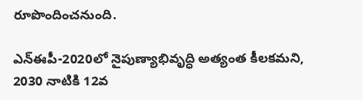రూపొందించనుంది.

ఎన్ఈపీ-2020లో నైపుణ్యాభివృద్ధి అత్యంత కీలకమని, 2030 నాటికి 12వ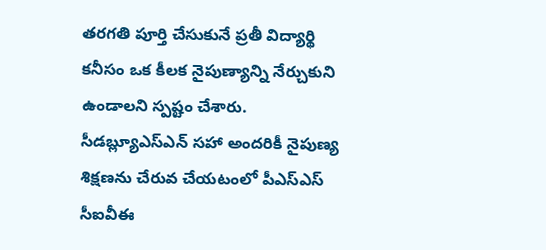తరగతి పూర్తి చేసుకునే ప్రతీ విద్యార్థి కనీసం ఒక కీలక నైపుణ్యాన్ని నేర్చుకుని ఉండాలని స్పష్టం చేశారు. సీడబ్ల్యూఎస్ఎన్ సహా అందరికీ నైపుణ్య శిక్షణను చేరువ చేయటంలో పీఎస్ఎస్ సీఐవీఈ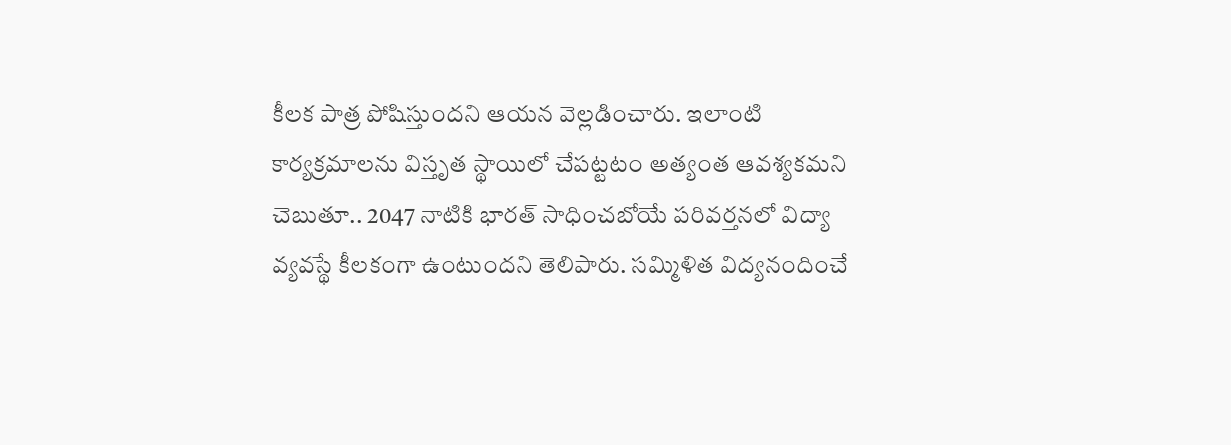కీలక పాత్ర పోషిస్తుందని ఆయన వెల్లడించారు. ఇలాంటి కార్యక్రమాలను విస్తృత స్థాయిలో చేపట్టటం అత్యంత ఆవశ్యకమని చెబుతూ.. 2047 నాటికి భారత్ సాధించబోయే పరివర్తనలో విద్యా వ్యవస్థే కీలకంగా ఉంటుందని తెలిపారు. సమ్మిళిత విద్యనందించే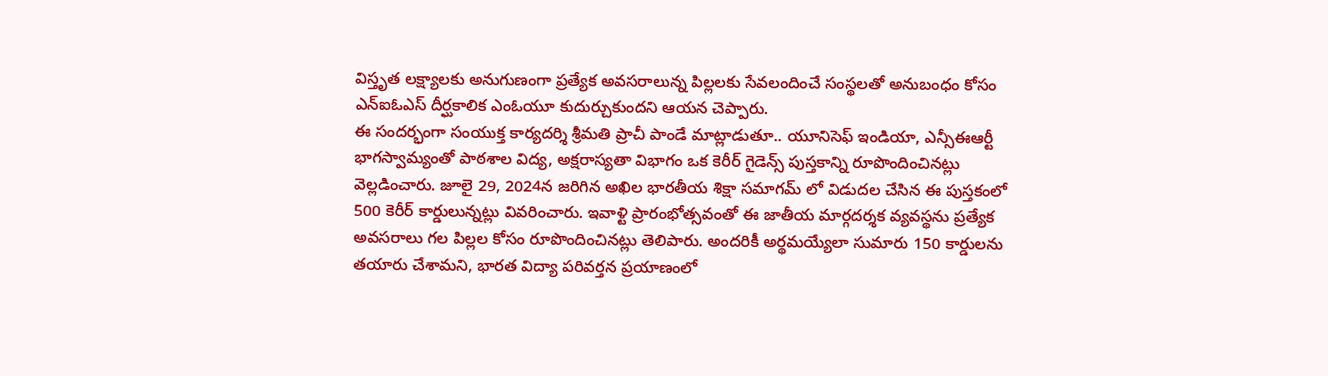విస్తృత లక్ష్యాలకు అనుగుణంగా ప్రత్యేక అవసరాలున్న పిల్లలకు సేవలందించే సంస్థలతో అనుబంధం కోసం ఎన్ఐఓఎస్ దీర్ఘకాలిక ఎంఓయూ కుదుర్చుకుందని ఆయన చెప్పారు.
ఈ సందర్భంగా సంయుక్త కార్యదర్శి శ్రీమతి ప్రాచీ పాండే మాట్లాడుతూ.. యూనిసెఫ్ ఇండియా, ఎన్సీఈఆర్టీ భాగస్వామ్యంతో పాఠశాల విద్య, అక్షరాస్యతా విభాగం ఒక కెరీర్ గైడెన్స్ పుస్తకాన్ని రూపొందించినట్లు వెల్లడించారు. జూలై 29, 2024న జరిగిన అఖిల భారతీయ శిక్షా సమాగమ్ లో విడుదల చేసిన ఈ పుస్తకంలో 500 కెరీర్ కార్డులున్నట్లు వివరించారు. ఇవాళ్టి ప్రారంభోత్సవంతో ఈ జాతీయ మార్గదర్శక వ్యవస్థను ప్రత్యేక అవసరాలు గల పిల్లల కోసం రూపొందించినట్లు తెలిపారు. అందరికీ అర్థమయ్యేలా సుమారు 150 కార్డులను తయారు చేశామని, భారత విద్యా పరివర్తన ప్రయాణంలో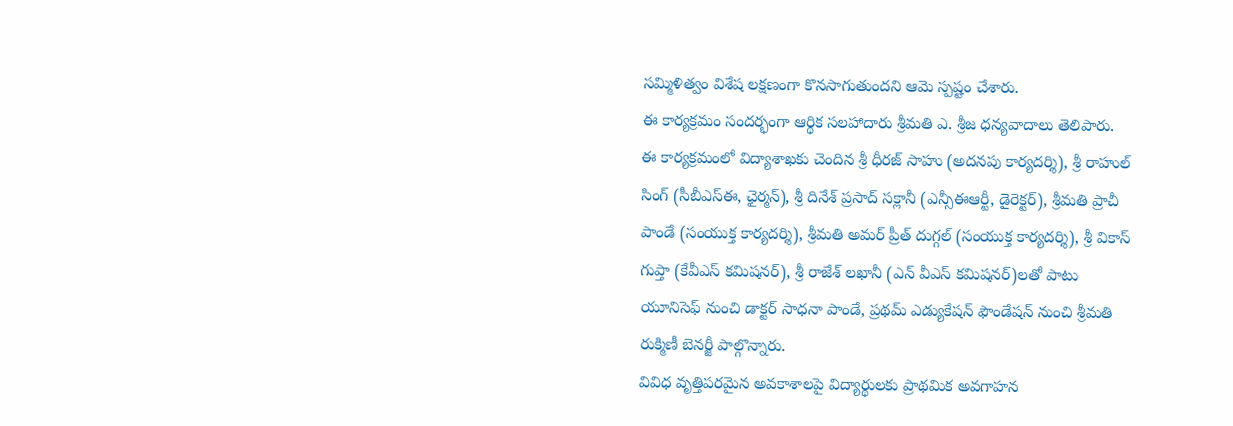సమ్మిళిత్వం విశేష లక్షణంగా కొనసాగుతుందని ఆమె స్పష్టం చేశారు.
ఈ కార్యక్రమం సందర్భంగా ఆర్థిక సలహాదారు శ్రీమతి ఎ. శ్రీజ ధన్యవాదాలు తెలిపారు.
ఈ కార్యక్రమంలో విద్యాశాఖకు చెందిన శ్రీ ధీరజ్ సాహు (అదనపు కార్యదర్శి), శ్రీ రాహుల్ సింగ్ (సీబీఎస్ఈ, ఛైర్మన్), శ్రీ దినేశ్ ప్రసాద్ సక్లానీ (ఎన్సీఈఆర్టీ, డైరెక్టర్), శ్రీమతి ప్రాచీ పాండే (సంయుక్త కార్యదర్శి), శ్రీమతి అమర్ ప్రీత్ దుగ్గల్ (సంయుక్త కార్యదర్శి), శ్రీ వికాస్ గుప్తా (కేవీఎస్ కమిషనర్), శ్రీ రాజేశ్ లఖానీ (ఎన్ వీఎస్ కమిషనర్)లతో పాటు యూనిసెఫ్ నుంచి డాక్టర్ సాధనా పాండే, ప్రథమ్ ఎడ్యుకేషన్ ఫౌండేషన్ నుంచి శ్రీమతి రుక్మిణీ బెనర్జీ పాల్గొన్నారు.
వివిధ వృత్తిపరమైన అవకాశాలపై విద్యార్థులకు ప్రాథమిక అవగాహన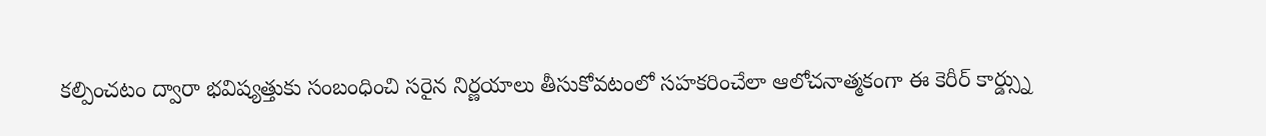కల్పించటం ద్వారా భవిష్యత్తుకు సంబంధించి సరైన నిర్ణయాలు తీసుకోవటంలో సహకరించేలా ఆలోచనాత్మకంగా ఈ కెరీర్ కార్డ్స్ను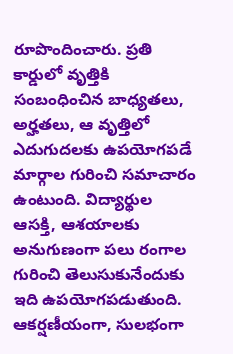రూపొందించారు. ప్రతి కార్డులో వృత్తికి సంబంధించిన బాధ్యతలు, అర్హతలు, ఆ వృత్తిలో ఎదుగుదలకు ఉపయోగపడే మార్గాల గురించి సమాచారం ఉంటుంది. విద్యార్థుల ఆసక్తి, ఆశయాలకు అనుగుణంగా పలు రంగాల గురించి తెలుసుకునేందుకు ఇది ఉపయోగపడుతుంది.
ఆకర్షణీయంగా, సులభంగా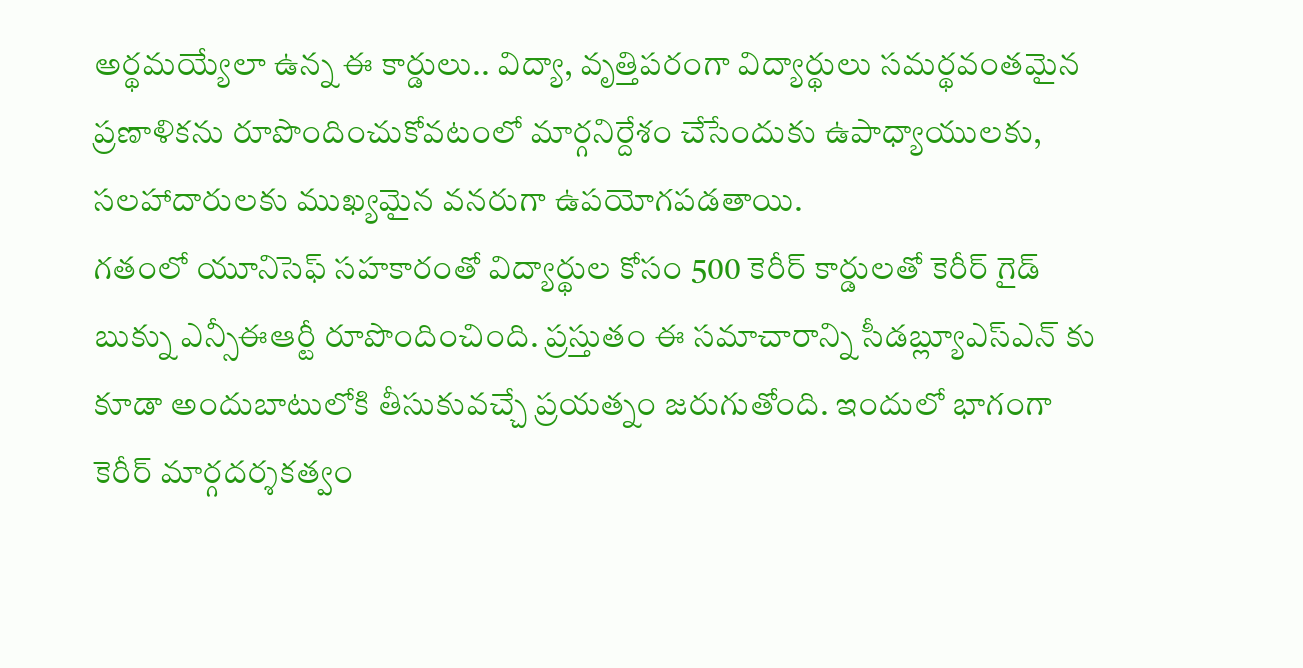అర్థమయ్యేలా ఉన్న ఈ కార్డులు.. విద్యా, వృత్తిపరంగా విద్యార్థులు సమర్థవంతమైన ప్రణాళికను రూపొందించుకోవటంలో మార్గనిర్దేశం చేసేందుకు ఉపాధ్యాయులకు, సలహాదారులకు ముఖ్యమైన వనరుగా ఉపయోగపడతాయి.
గతంలో యూనిసెఫ్ సహకారంతో విద్యార్థుల కోసం 500 కెరీర్ కార్డులతో కెరీర్ గైడ్ బుక్ను ఎన్సీఈఆర్టీ రూపొందించింది. ప్రస్తుతం ఈ సమాచారాన్ని సీడబ్ల్యూఎస్ఎన్ కు కూడా అందుబాటులోకి తీసుకువచ్చే ప్రయత్నం జరుగుతోంది. ఇందులో భాగంగా కెరీర్ మార్గదర్శకత్వం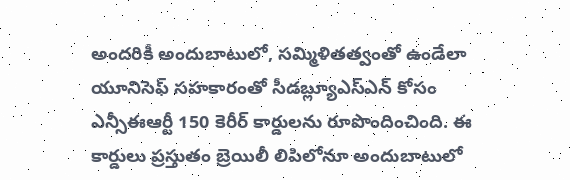అందరికీ అందుబాటులో, సమ్మిళితత్వంతో ఉండేలా యూనిసెఫ్ సహకారంతో సీడబ్ల్యూఎస్ఎన్ కోసం ఎన్సీఈఆర్టీ 150 కెరీర్ కార్డులను రూపొందించింది. ఈ కార్డులు ప్రస్తుతం బ్రెయిలీ లిపిలోనూ అందుబాటులో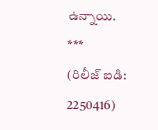ఉన్నాయి.
***
(రిలీజ్ ఐడి: 2250416)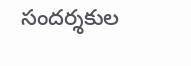సందర్శకుల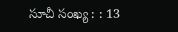సూచీ సంఖ్య : : 13